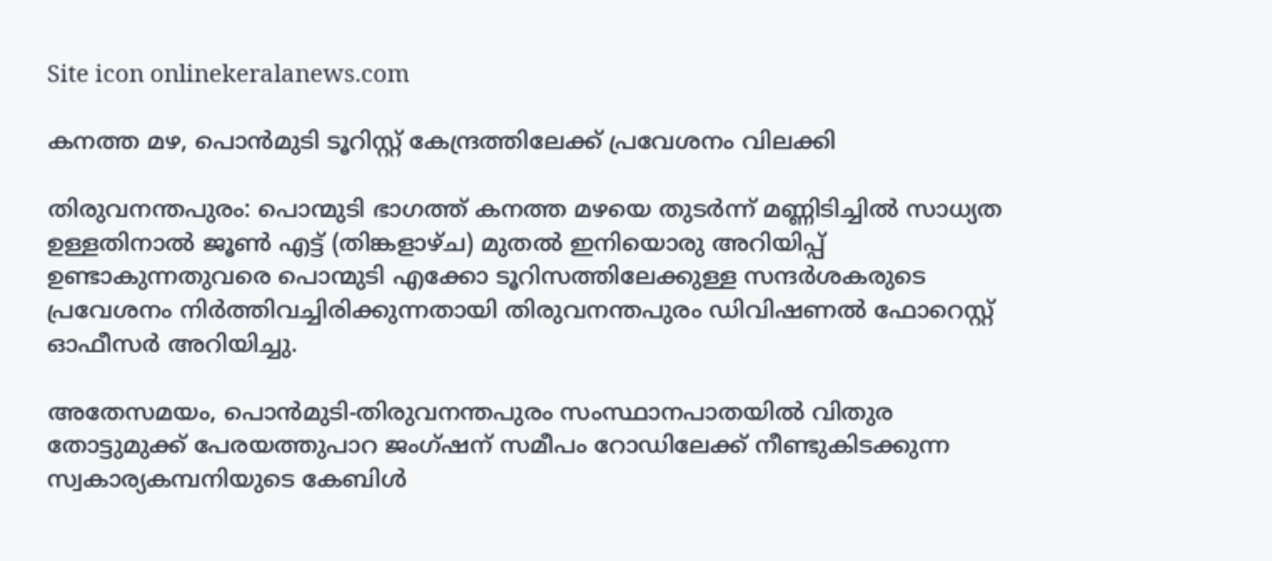Site icon onlinekeralanews.com

കനത്ത മഴ, പൊന്‍മുടി ടൂറിസ്റ്റ് കേന്ദ്രത്തിലേക്ക് പ്രവേശനം വിലക്കി

തിരുവനന്തപുരം: പൊന്മുടി ഭാഗത്ത് കനത്ത മഴയെ തുടര്‍ന്ന് മണ്ണിടിച്ചില്‍ സാധ്യത ഉള്ളതിനാല്‍ ജൂണ്‍ എട്ട് (തിങ്കളാഴ്ച) മുതല്‍ ഇനിയൊരു അറിയിപ്പ് ഉണ്ടാകുന്നതുവരെ പൊന്മുടി എക്കോ ടൂറിസത്തിലേക്കുള്ള സന്ദര്‍ശകരുടെ പ്രവേശനം നിര്‍ത്തിവച്ചിരിക്കുന്നതായി തിരുവനന്തപുരം ഡിവിഷണല്‍ ഫോറെസ്റ്റ് ഓഫീസര്‍ അറിയിച്ചു.

അതേസമയം, പൊന്‍മുടി-തിരുവനന്തപുരം സംസ്ഥാനപാതയില്‍ വിതുര തോട്ടുമുക്ക് പേരയത്തുപാറ ജംഗ്ഷന് സമീപം റോഡിലേക്ക് നീണ്ടുകിടക്കുന്ന സ്വകാര്യകമ്പനിയുടെ കേബിള്‍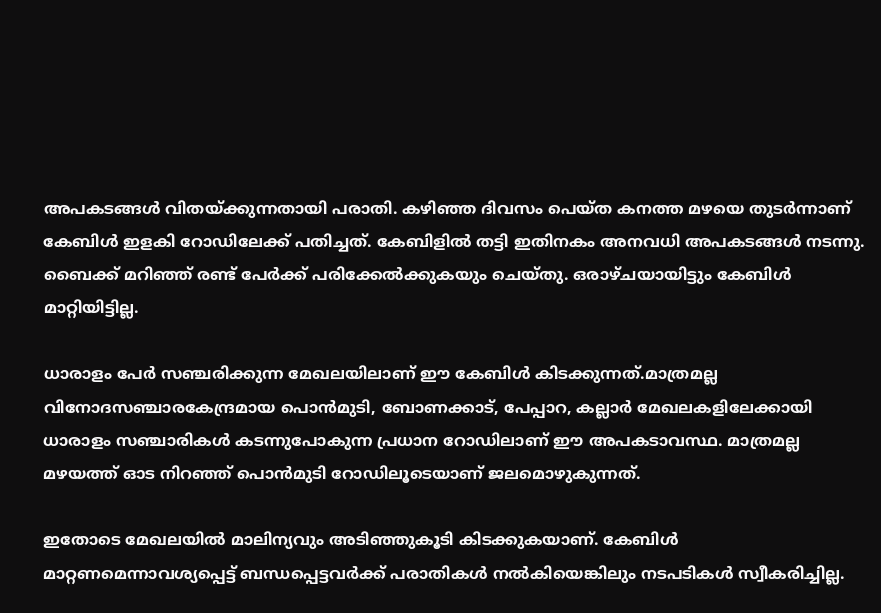അപകടങ്ങള്‍ വിതയ്ക്കുന്നതായി പരാതി. കഴിഞ്ഞ ദിവസം പെയ്ത കനത്ത മഴയെ തുടര്‍ന്നാണ് കേബിള്‍ ഇളകി റോഡിലേക്ക് പതിച്ചത്. കേബിളില്‍ തട്ടി ഇതിനകം അനവധി അപകടങ്ങള്‍ നടന്നു. ബൈക്ക് മറിഞ്ഞ് രണ്ട് പേര്‍ക്ക് പരിക്കേല്‍ക്കുകയും ചെയ്തു. ഒരാഴ്ചയായിട്ടും കേബിള്‍ മാറ്റിയിട്ടില്ല.

ധാരാളം പേര്‍ സഞ്ചരിക്കുന്ന മേഖലയിലാണ് ഈ കേബിള്‍ കിടക്കുന്നത്.മാത്രമല്ല വിനോദസഞ്ചാരകേന്ദ്രമായ പൊന്‍മുടി, ബോണക്കാട്, പേപ്പാറ, കല്ലാര്‍ മേഖലകളിലേക്കായി ധാരാളം സഞ്ചാരികള്‍ കടന്നുപോകുന്ന പ്രധാന റോഡിലാണ് ഈ അപകടാവസ്ഥ. മാത്രമല്ല മഴയത്ത് ഓട നിറഞ്ഞ് പൊന്‍മുടി റോഡിലൂടെയാണ് ജലമൊഴുകുന്നത്.

ഇതോടെ മേഖലയില്‍ മാലിന്യവും അടിഞ്ഞുകൂടി കിടക്കുകയാണ്. കേബിള്‍ മാറ്റണമെന്നാവശ്യപ്പെട്ട് ബന്ധപ്പെട്ടവര്‍ക്ക് പരാതികള്‍ നല്‍കിയെങ്കിലും നടപടികള്‍ സ്വീകരിച്ചില്ല.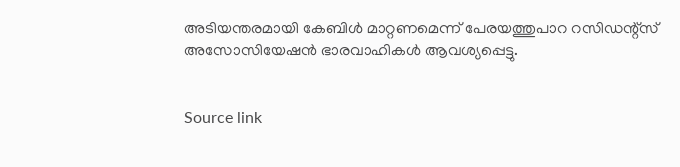അടിയന്തരമായി കേബിള്‍ മാറ്റണമെന്ന് പേരയത്തുപാറ റസിഡന്റ്‌സ് അസോസിയേഷന്‍ ഭാരവാഹികള്‍ ആവശ്യപ്പെട്ടു.


Source link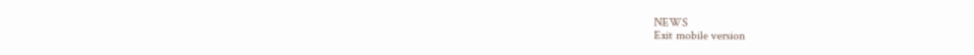NEWS
Exit mobile version